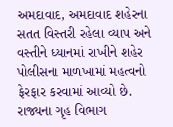અમદાવાદ, અમદાવાદ શહેરના સતત વિસ્તરી રહેલા વ્યાપ અને વસ્તીને ધ્યાનમાં રાખીને શહેર પોલીસના માળખામાં મહત્વનો ફેરફાર કરવામાં આવ્યો છે. રાજ્યના ગૃહ વિભાગ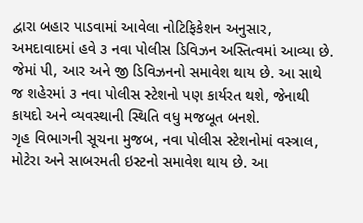દ્વારા બહાર પાડવામાં આવેલા નોટિફિકેશન અનુસાર, અમદાવાદમાં હવે ૩ નવા પોલીસ ડિવિઝન અસ્તિત્વમાં આવ્યા છે.
જેમાં પી, આર અને જી ડિવિઝનનો સમાવેશ થાય છે. આ સાથે જ શહેરમાં ૩ નવા પોલીસ સ્ટેશનો પણ કાર્યરત થશે, જેનાથી કાયદો અને વ્યવસ્થાની સ્થિતિ વધુ મજબૂત બનશે.
ગૃહ વિભાગની સૂચના મુજબ, નવા પોલીસ સ્ટેશનોમાં વસ્ત્રાલ, મોટેરા અને સાબરમતી ઇસ્ટનો સમાવેશ થાય છે. આ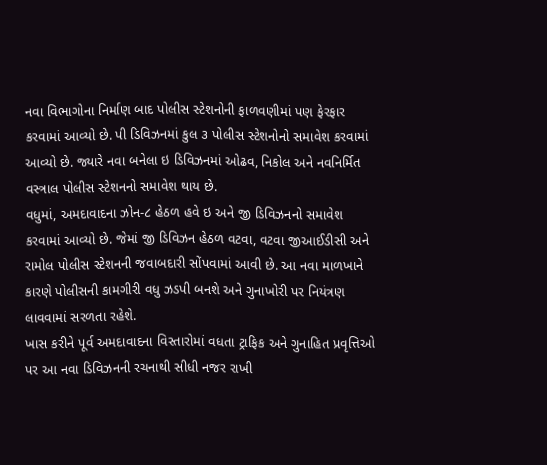નવા વિભાગોના નિર્માણ બાદ પોલીસ સ્ટેશનોની ફાળવણીમાં પણ ફેરફાર કરવામાં આવ્યો છે. પી ડિવિઝનમાં કુલ ૩ પોલીસ સ્ટેશનોનો સમાવેશ કરવામાં આવ્યો છે. જ્યારે નવા બનેલા ઇ ડિવિઝનમાં ઓઢવ, નિકોલ અને નવનિર્મિત વસ્ત્રાલ પોલીસ સ્ટેશનનો સમાવેશ થાય છે.
વધુમાં, અમદાવાદના ઝોન-૮ હેઠળ હવે ઇ અને જી ડિવિઝનનો સમાવેશ કરવામાં આવ્યો છે. જેમાં જી ડિવિઝન હેઠળ વટવા, વટવા જીઆઈડીસી અને રામોલ પોલીસ સ્ટેશનની જવાબદારી સોંપવામાં આવી છે. આ નવા માળખાને કારણે પોલીસની કામગીરી વધુ ઝડપી બનશે અને ગુનાખોરી પર નિયંત્રણ લાવવામાં સરળતા રહેશે.
ખાસ કરીને પૂર્વ અમદાવાદના વિસ્તારોમાં વધતા ટ્રાફિક અને ગુનાહિત પ્રવૃત્તિઓ પર આ નવા ડિવિઝનની રચનાથી સીધી નજર રાખી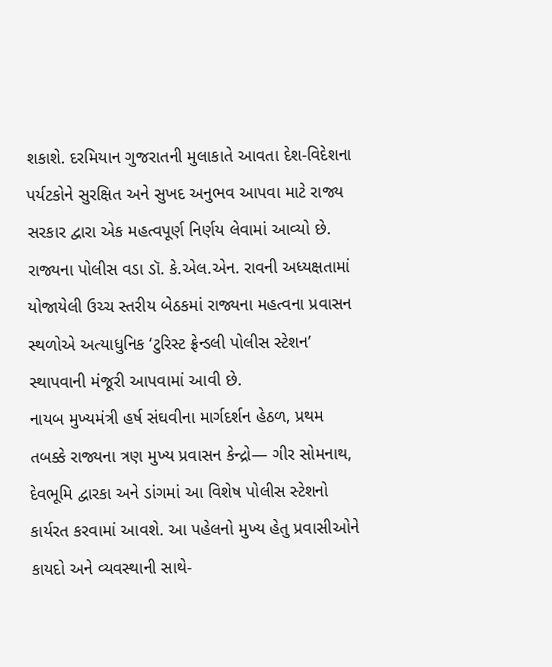શકાશે. દરમિયાન ગુજરાતની મુલાકાતે આવતા દેશ-વિદેશના પર્યટકોને સુરક્ષિત અને સુખદ અનુભવ આપવા માટે રાજ્ય સરકાર દ્વારા એક મહત્વપૂર્ણ નિર્ણય લેવામાં આવ્યો છે.
રાજ્યના પોલીસ વડા ડૉ. કે.એલ.એન. રાવની અધ્યક્ષતામાં યોજાયેલી ઉચ્ચ સ્તરીય બેઠકમાં રાજ્યના મહત્વના પ્રવાસન સ્થળોએ અત્યાધુનિક ‘ટુરિસ્ટ ફ્રેન્ડલી પોલીસ સ્ટેશન’ સ્થાપવાની મંજૂરી આપવામાં આવી છે.
નાયબ મુખ્યમંત્રી હર્ષ સંઘવીના માર્ગદર્શન હેઠળ, પ્રથમ તબક્કે રાજ્યના ત્રણ મુખ્ય પ્રવાસન કેન્દ્રો— ગીર સોમનાથ, દેવભૂમિ દ્વારકા અને ડાંગમાં આ વિશેષ પોલીસ સ્ટેશનો કાર્યરત કરવામાં આવશે. આ પહેલનો મુખ્ય હેતુ પ્રવાસીઓને કાયદો અને વ્યવસ્થાની સાથે-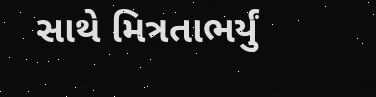સાથે મિત્રતાભર્યું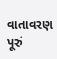વાતાવરણ પૂરું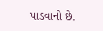પાડવાનો છે.